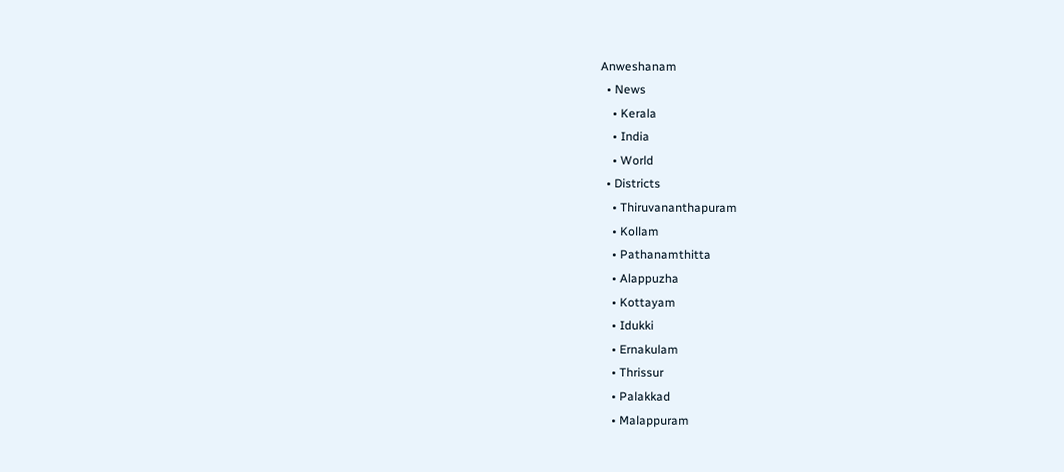Anweshanam
  • News
    • Kerala
    • India
    • World
  • Districts
    • Thiruvananthapuram
    • Kollam
    • Pathanamthitta
    • Alappuzha
    • Kottayam
    • Idukki
    • Ernakulam
    • Thrissur
    • Palakkad
    • Malappuram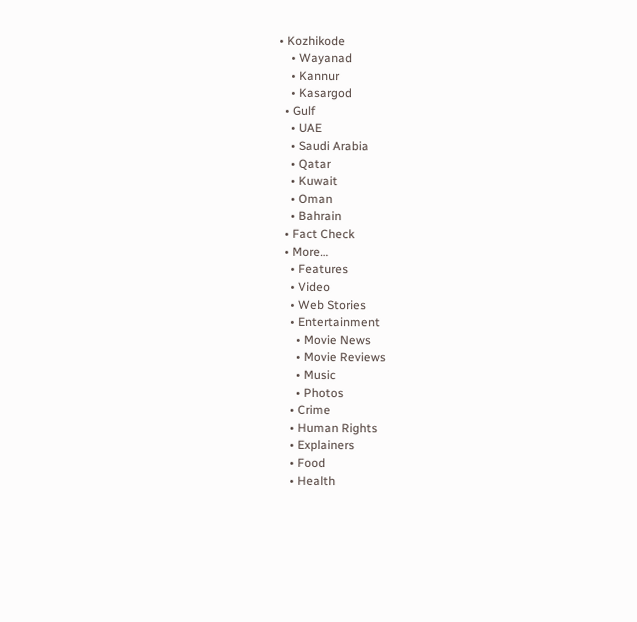• Kozhikode
    • Wayanad
    • Kannur
    • Kasargod
  • Gulf
    • UAE
    • Saudi Arabia
    • Qatar
    • Kuwait
    • Oman
    • Bahrain
  • Fact Check
  • More…
    • Features
    • Video
    • Web Stories
    • Entertainment
      • Movie News
      • Movie Reviews
      • Music
      • Photos
    • Crime
    • Human Rights
    • Explainers
    • Food
    • Health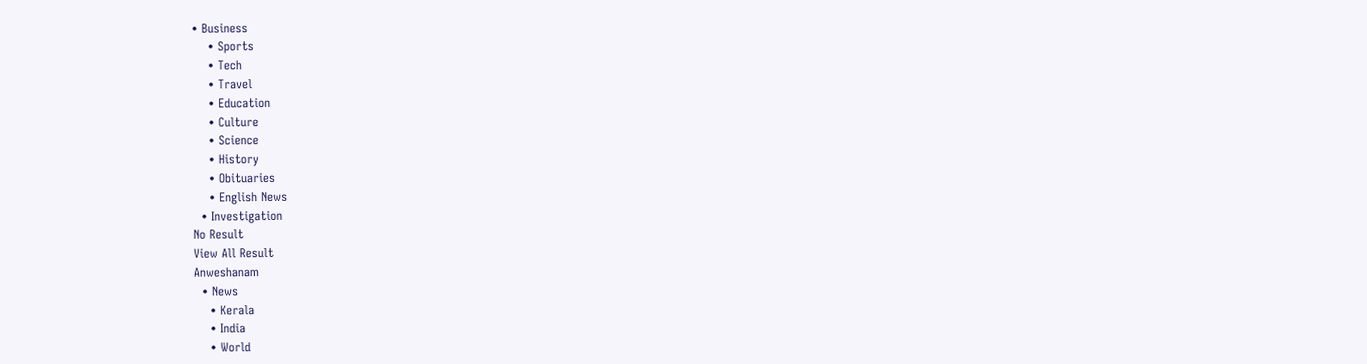• Business
    • Sports
    • Tech
    • Travel
    • Education
    • Culture
    • Science
    • History
    • Obituaries
    • English News
  • Investigation
No Result
View All Result
Anweshanam
  • News
    • Kerala
    • India
    • World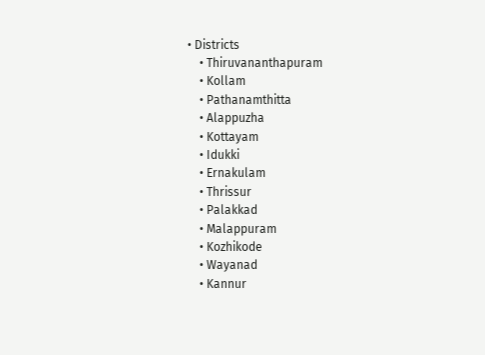• Districts
    • Thiruvananthapuram
    • Kollam
    • Pathanamthitta
    • Alappuzha
    • Kottayam
    • Idukki
    • Ernakulam
    • Thrissur
    • Palakkad
    • Malappuram
    • Kozhikode
    • Wayanad
    • Kannur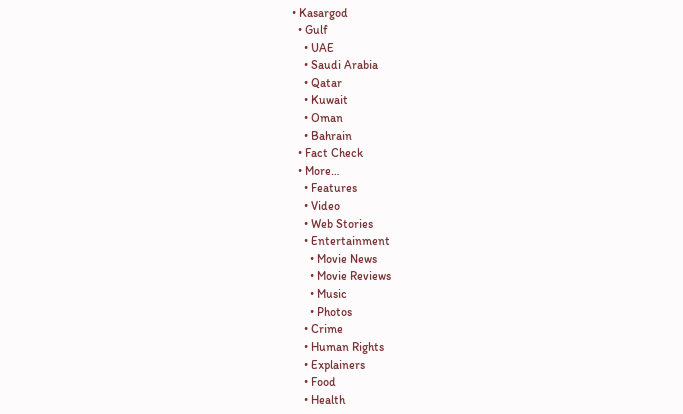• Kasargod
  • Gulf
    • UAE
    • Saudi Arabia
    • Qatar
    • Kuwait
    • Oman
    • Bahrain
  • Fact Check
  • More…
    • Features
    • Video
    • Web Stories
    • Entertainment
      • Movie News
      • Movie Reviews
      • Music
      • Photos
    • Crime
    • Human Rights
    • Explainers
    • Food
    • Health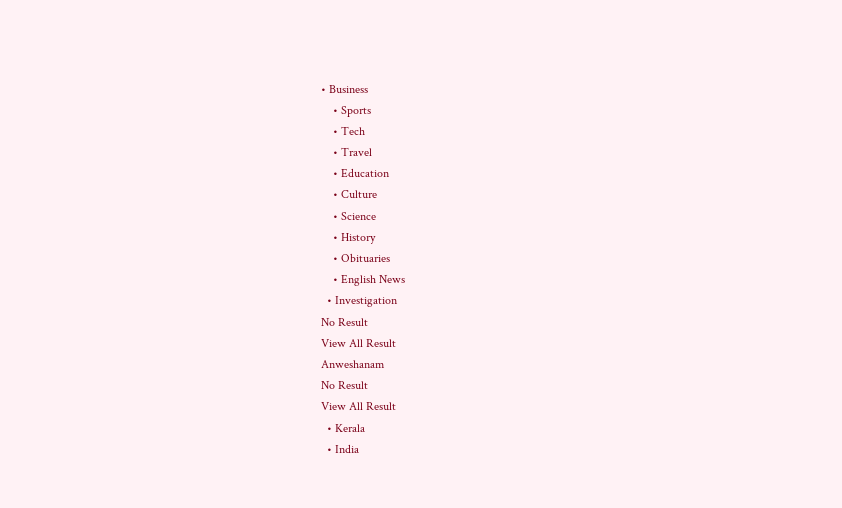• Business
    • Sports
    • Tech
    • Travel
    • Education
    • Culture
    • Science
    • History
    • Obituaries
    • English News
  • Investigation
No Result
View All Result
Anweshanam
No Result
View All Result
  • Kerala
  • India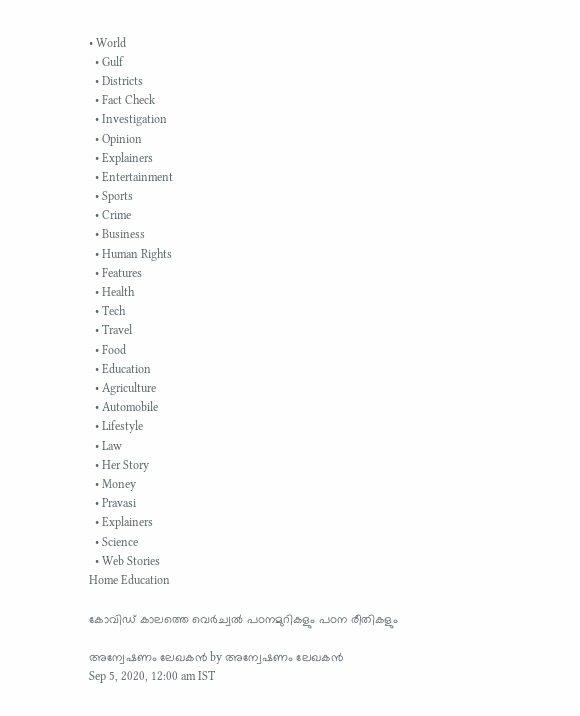• World
  • Gulf
  • Districts
  • Fact Check
  • Investigation
  • Opinion
  • Explainers
  • Entertainment
  • Sports
  • Crime
  • Business
  • Human Rights
  • Features
  • Health
  • Tech
  • Travel
  • Food
  • Education
  • Agriculture
  • Automobile
  • Lifestyle
  • Law
  • Her Story
  • Money
  • Pravasi
  • Explainers
  • Science
  • Web Stories
Home Education

കോവിഡ് കാലത്തെ വെര്‍ച്വല്‍ പഠനമുറികളും പഠന രീതികളും

അന്വേഷണം ലേഖകൻ by അന്വേഷണം ലേഖകൻ
Sep 5, 2020, 12:00 am IST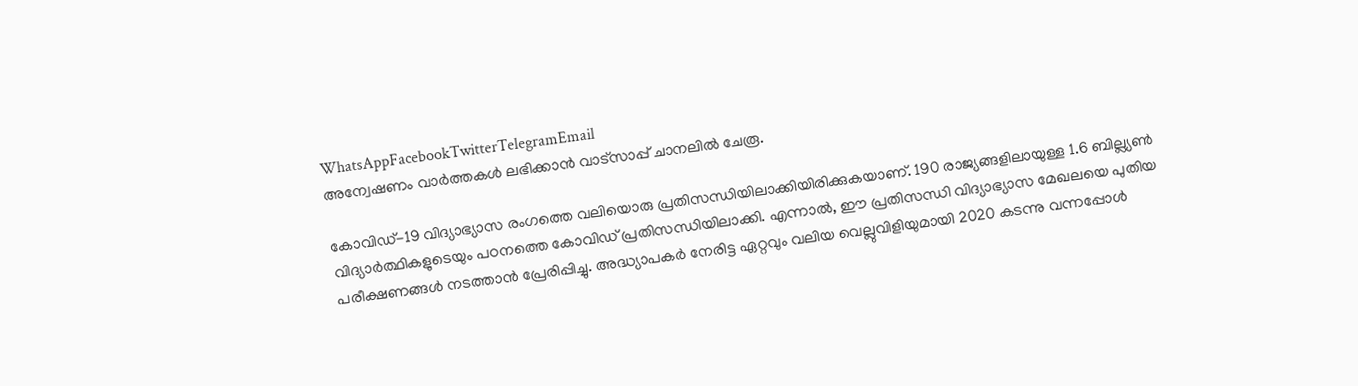WhatsAppFacebookTwitterTelegramEmail
അന്വേഷണം വാർത്തകൾ ലഭിക്കാന്‍ വാട്സാപ്പ് ചാനലില്‍ ചേരൂ.

കോവിഡ്-19 വിദ്യാഭ്യാസ രംഗത്തെ വലിയൊരു പ്രതിസന്ധിയിലാക്കിയിരിക്കുകയാണ്. 190 രാജ്യങ്ങളിലായുള്ള 1.6 ബില്ല്യൺ വിദ്യാർത്ഥികളുടെയും പഠനത്തെ കോവിഡ് പ്രതിസന്ധിയിലാക്കി. എന്നാൽ, ഈ പ്രതിസന്ധി വിദ്യാഭ്യാസ മേഖലയെ പുതിയ പരീക്ഷണങ്ങൾ നടത്താൻ പ്രേരിപ്പിച്ചു. അദ്ധ്യാപകർ നേരിട്ട ഏറ്റവും വലിയ വെല്ലുവിളിയുമായി 2020 കടന്നു വന്നപ്പോൾ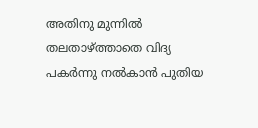അതിനു മുന്നിൽ തലതാഴ്ത്താതെ വിദ്യ പകർന്നു നൽകാൻ പുതിയ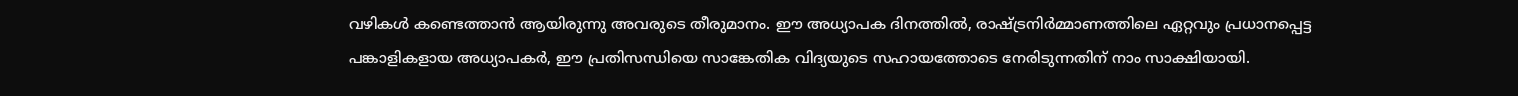വഴികൾ കണ്ടെത്താൻ ആയിരുന്നു അവരുടെ തീരുമാനം. ഈ അധ്യാപക ദിനത്തിൽ, രാഷ്ട്രനിർമ്മാണത്തിലെ ഏറ്റവും പ്രധാനപ്പെട്ട പങ്കാളികളായ അധ്യാപകർ, ഈ പ്രതിസന്ധിയെ സാങ്കേതിക വിദ്യയുടെ സഹായത്തോടെ നേരിടുന്നതിന് നാം സാക്ഷിയായി.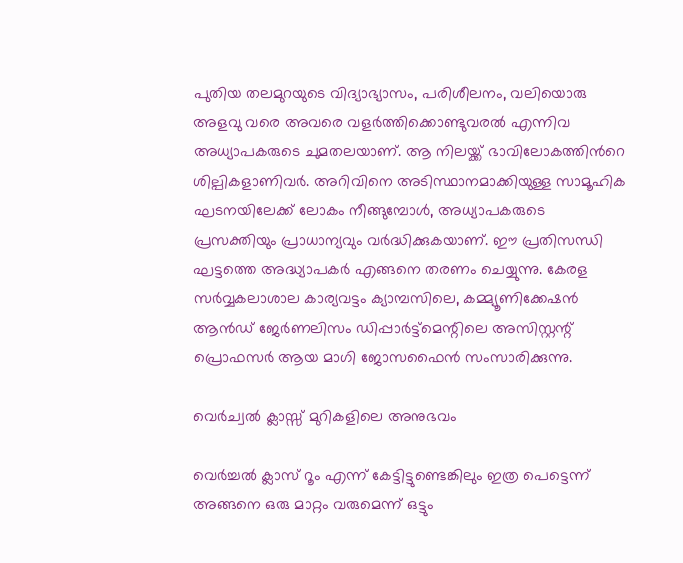പുതിയ തലമുറയുടെ വിദ്യാഭ്യാസം, പരിശീലനം, വലിയൊരു അളവു വരെ അവരെ വളര്‍ത്തിക്കൊണ്ടുവരല്‍ എന്നിവ അധ്യാപകരുടെ ചുമതലയാണ്. ആ നിലയ്ക്ക് ഭാവിലോകത്തിന്‍റെ ശില്പികളാണിവര്‍. അറിവിനെ അടിസ്ഥാനമാക്കിയുള്ള സാമൂഹിക ഘടനയിലേക്ക് ലോകം നീങ്ങുമ്പോള്‍, അധ്യാപകരുടെ പ്രസക്തിയും പ്രാധാന്യവും വര്‍ദ്ധിക്കുകയാണ്. ഈ പ്രതിസന്ധി ഘട്ടത്തെ അദ്ധ്യാപകര്‍ എങ്ങനെ തരണം ചെയ്യുന്നു. കേരള സര്‍വ്വകലാശാല കാര്യവട്ടം ക്യാമ്പസിലെ, കമ്മ്യൂണിക്കേഷന്‍ ആന്‍ഡ്‌ ജേര്‍ണലിസം ഡിപ്പാര്‍ട്ട്മെന്റിലെ അസിസ്റ്റന്റ് പ്രൊഫസര്‍ ആയ മാഗി ജോസഫൈന്‍ സംസാരിക്കുന്നു.

വെര്‍ച്വല്‍ ക്ലാസ്സ്‌ മുറികളിലെ അനുഭവം

വെർച്ചൽ ക്ലാസ് റൂം എന്ന് കേട്ടിട്ടുണ്ടെങ്കിലും ഇത്ര പെട്ടെന്ന് അങ്ങനെ ഒരു മാറ്റം വരുമെന്ന് ഒട്ടും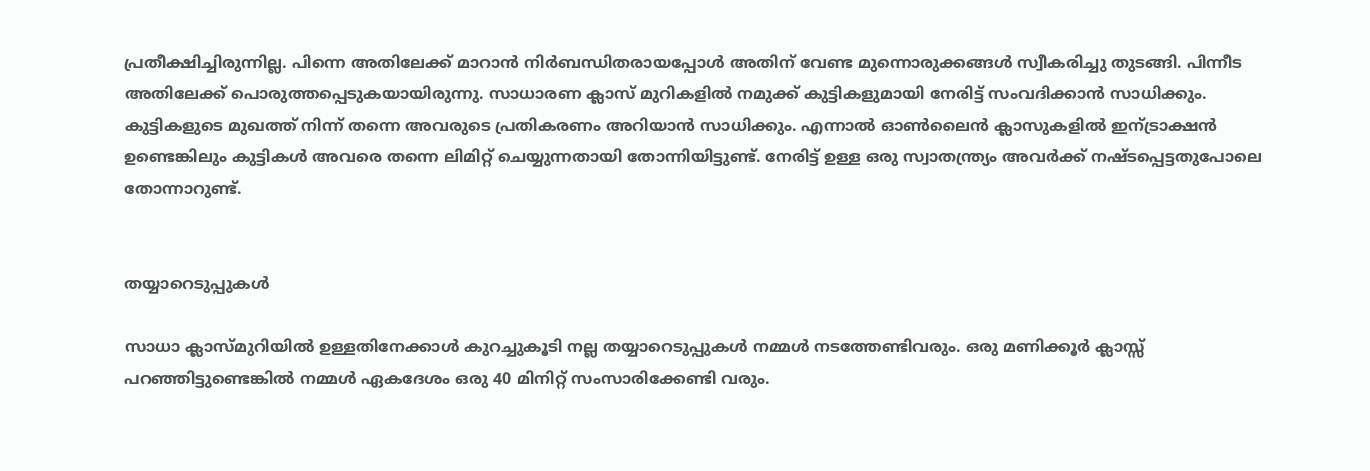പ്രതീക്ഷിച്ചിരുന്നില്ല. പിന്നെ അതിലേക്ക് മാറാൻ നിർബന്ധിതരായപ്പോള്‍ അതിന് വേണ്ട മുന്നൊരുക്കങ്ങള്‍ സ്വീകരിച്ചു തുടങ്ങി. പിന്നീട അതിലേക്ക് പൊരുത്തപ്പെടുകയായിരുന്നു. സാധാരണ ക്ലാസ് മുറികളില്‍ നമുക്ക് കുട്ടികളുമായി നേരിട്ട് സംവദിക്കാന്‍ സാധിക്കും. കുട്ടികളുടെ മുഖത്ത് നിന്ന് തന്നെ അവരുടെ പ്രതികരണം അറിയാന്‍ സാധിക്കും. എന്നാൽ ഓണ്‍ലൈന്‍ ക്ലാസുകളില്‍ ഇന്ട്രാക്ഷന്‍ ഉണ്ടെങ്കിലും കുട്ടികൾ അവരെ തന്നെ ലിമിറ്റ് ചെയ്യുന്നതായി തോന്നിയിട്ടുണ്ട്. നേരിട്ട് ഉള്ള ഒരു സ്വാതന്ത്ര്യം അവർക്ക് നഷ്ടപ്പെട്ടതുപോലെ തോന്നാറുണ്ട്.


തയ്യാറെടുപ്പുകൾ

സാധാ ക്ലാസ്മുറിയില്‍ ഉള്ളതിനേക്കാള്‍ കുറച്ചുകൂടി നല്ല തയ്യാറെടുപ്പുകൾ നമ്മൾ നടത്തേണ്ടിവരും. ഒരു മണിക്കൂർ ക്ലാസ്സ് പറഞ്ഞിട്ടുണ്ടെങ്കിൽ നമ്മൾ ഏകദേശം ഒരു 40 മിനിറ്റ് സംസാരിക്കേണ്ടി വരും.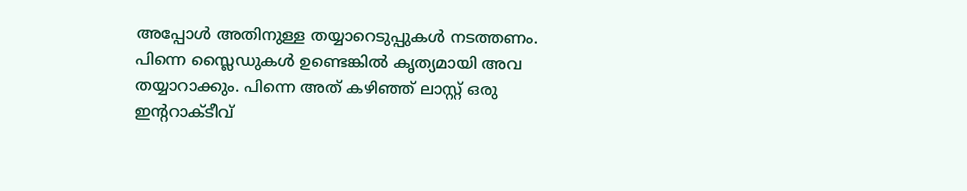അപ്പോള്‍ അതിനുള്ള തയ്യാറെടുപ്പുകൾ നടത്തണം. പിന്നെ സ്ലൈഡുകള്‍ ഉണ്ടെങ്കിൽ കൃത്യമായി അവ തയ്യാറാക്കും. പിന്നെ അത് കഴിഞ്ഞ് ലാസ്റ്റ് ഒരു ഇന്ററാക്ടീവ്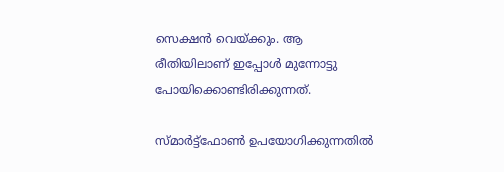സെക്ഷൻ വെയ്ക്കും. ആ രീതിയിലാണ് ഇപ്പോള്‍ മുന്നോട്ടു പോയിക്കൊണ്ടിരിക്കുന്നത്.

സ്മാർട്ട്ഫോൺ ഉപയോഗിക്കുന്നതില്‍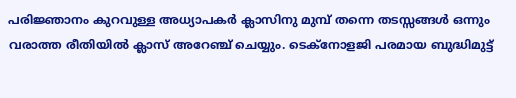പരിജ്ഞാനം കുറവുള്ള അധ്യാപകർ ക്ലാസിനു മുമ്പ് തന്നെ തടസ്സങ്ങൾ ഒന്നും വരാത്ത രീതിയിൽ ക്ലാസ് അറേഞ്ച് ചെയ്യും. ടെക്നോളജി പരമായ ബുദ്ധിമുട്ട്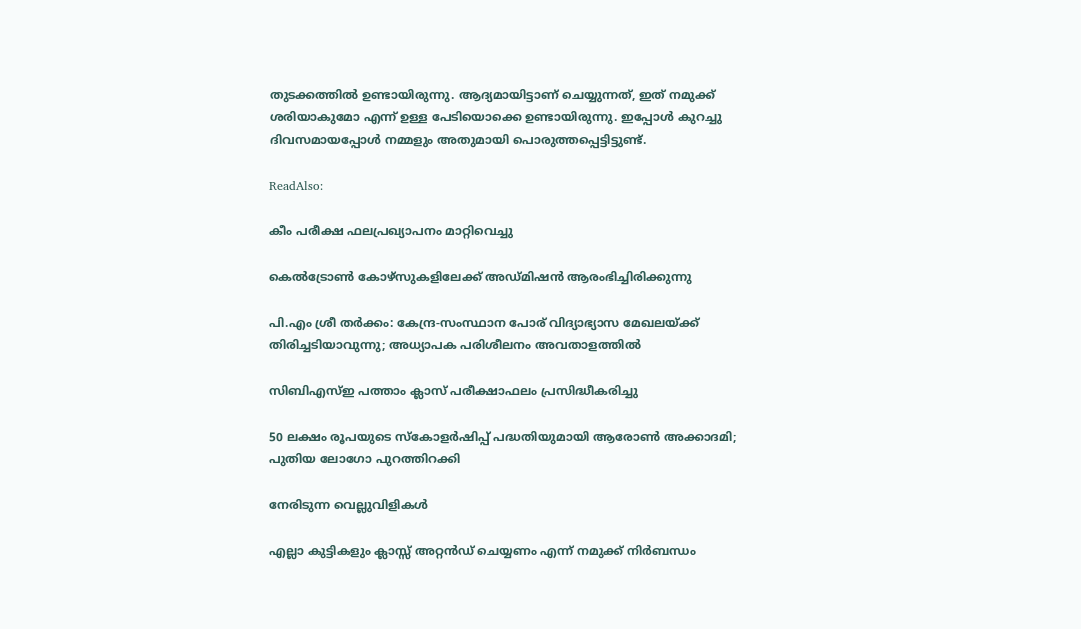തുടക്കത്തിൽ ഉണ്ടായിരുന്നു. ആദ്യമായിട്ടാണ് ചെയ്യുന്നത്, ഇത് നമുക്ക് ശരിയാകുമോ എന്ന് ഉള്ള പേടിയൊക്കെ ഉണ്ടായിരുന്നു. ഇപ്പോൾ കുറച്ചു ദിവസമായപ്പോൾ നമ്മളും അതുമായി പൊരുത്തപ്പെട്ടിട്ടുണ്ട്.

ReadAlso:

കീം പരീക്ഷ ഫലപ്രഖ്യാപനം മാറ്റിവെച്ചു

കെൽട്രോൺ കോഴ്‌സുകളിലേക്ക് അഡ്മിഷൻ ആരംഭിച്ചിരിക്കുന്നു

പി.എം ശ്രീ തർക്കം: കേന്ദ്ര-സംസ്ഥാന പോര് വിദ്യാഭ്യാസ മേഖലയ്ക്ക് തിരിച്ചടിയാവുന്നു; അധ്യാപക പരിശീലനം അവതാളത്തിൽ

സിബിഎസ്ഇ പത്താം ക്ലാസ് പരീക്ഷാഫലം പ്രസിദ്ധീകരിച്ചു

50 ലക്ഷം രൂപയുടെ സ്കോളർഷിപ്പ് പദ്ധതിയുമായി ആരോൺ അക്കാദമി; പുതിയ ലോഗോ പുറത്തിറക്കി

നേരിടുന്ന വെല്ലുവിളികൾ

എല്ലാ കുട്ടികളും ക്ലാസ്സ്‌ അറ്റൻഡ് ചെയ്യണം എന്ന്‍ നമുക്ക് നിർബന്ധം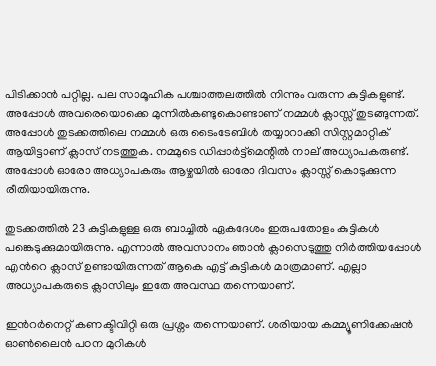പിടിക്കാൻ പറ്റില്ല. പല സാമൂഹിക പശ്ചാത്തലത്തിൽ നിന്നും വരുന്ന കുട്ടികളുണ്ട്. അപ്പോൾ അവരെയൊക്കെ മുന്നിൽകണ്ടുകൊണ്ടാണ് നമ്മള്‍ ക്ലാസ്സ്‌ തുടങ്ങുന്നത്. അപ്പോൾ തുടക്കത്തിലെ നമ്മള്‍ ഒരു ടൈംടേബിൾ തയ്യാറാക്കി സിസ്റ്റമാറ്റിക് ആയിട്ടാണ് ക്ലാസ് നടത്തുക. നമ്മുടെ ഡിപ്പാർട്ട്മെന്റില്‍ നാല് അധ്യാപകരുണ്ട്. അപ്പോൾ ഓരോ അധ്യാപകരും ആഴ്ചയിൽ ഓരോ ദിവസം ക്ലാസ്സ് കൊടുക്കുന്ന രീതിയായിരുന്നു.

തുടക്കത്തിൽ 23 കുട്ടികളുള്ള ഒരു ബാച്ചിൽ ഏകദേശം ഇരുപതോളം കുട്ടികൾ പങ്കെടുക്കുമായിരുന്നു. എന്നാല്‍ അവസാനം ഞാൻ ക്ലാസെടുത്തു നിർത്തിയപ്പോൾ എന്‍റെ ക്ലാസ് ഉണ്ടായിരുന്നത് ആകെ എട്ട് കുട്ടികള്‍ മാത്രമാണ്. എല്ലാ അധ്യാപകരുടെ ക്ലാസിലും ഇതേ അവസ്ഥ തന്നെയാണ്.

ഇൻറർനെറ്റ് കണക്ടിവിറ്റി ഒരു പ്രശ്നം തന്നെയാണ്. ശരിയായ കമ്മ്യൂണിക്കേഷൻ ഓൺലൈൻ പഠന മുറികൾ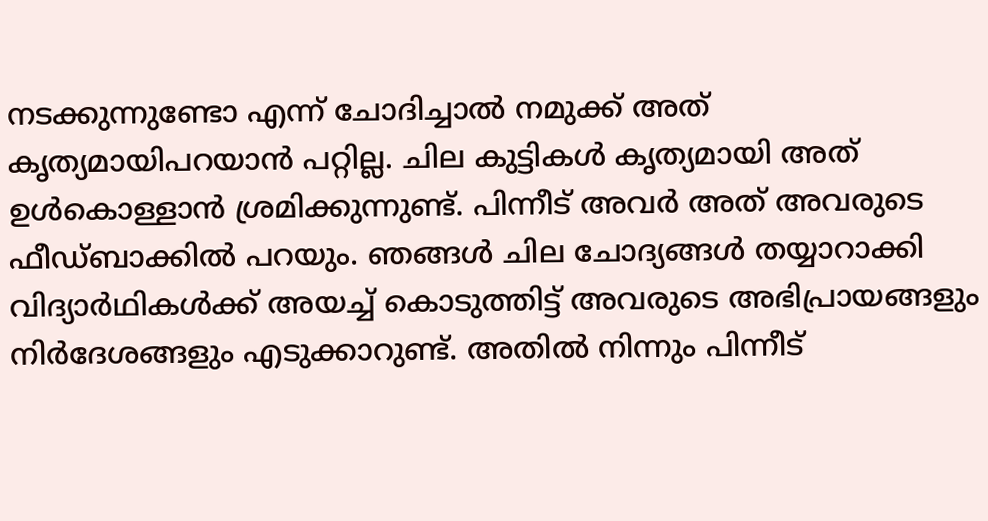നടക്കുന്നുണ്ടോ എന്ന് ചോദിച്ചാൽ നമുക്ക് അത് കൃത്യമായിപറയാൻ പറ്റില്ല. ചില കുട്ടികള്‍ കൃത്യമായി അത് ഉള്‍കൊള്ളാന്‍ ശ്രമിക്കുന്നുണ്ട്. പിന്നീട് അവര്‍ അത് അവരുടെ ഫീഡ്ബാക്കില്‍ പറയും. ഞങ്ങള്‍ ചില ചോദ്യങ്ങള്‍ തയ്യാറാക്കി വിദ്യാര്‍ഥികള്‍ക്ക് അയച്ച് കൊടുത്തിട്ട് അവരുടെ അഭിപ്രായങ്ങളും നിര്‍ദേശങ്ങളും എടുക്കാറുണ്ട്. അതില്‍ നിന്നും പിന്നീട്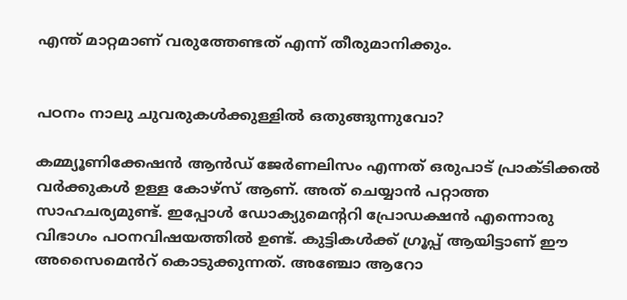എന്ത് മാറ്റമാണ് വരുത്തേണ്ടത് എന്ന് തീരുമാനിക്കും.


പഠനം നാലു ചുവരുകള്‍ക്കുള്ളില്‍ ഒതുങ്ങുന്നുവോ?

കമ്മ്യൂണിക്കേഷന്‍ ആന്‍ഡ്‌ ജേര്‍ണലിസം എന്നത് ഒരുപാട് പ്രാക്ടിക്കൽ വർക്കുകൾ ഉള്ള കോഴ്സ് ആണ്. അത് ചെയ്യാന്‍ പറ്റാത്ത സാഹചര്യമുണ്ട്. ഇപ്പോള്‍ ഡോക്യുമെന്ററി പ്രോഡക്ഷന്‍ എന്നൊരു വിഭാഗം പഠനവിഷയത്തില്‍ ഉണ്ട്. കുട്ടികൾക്ക് ഗ്രൂപ്പ് ആയിട്ടാണ് ഈ അസൈമെൻറ് കൊടുക്കുന്നത്. അഞ്ചോ ആറോ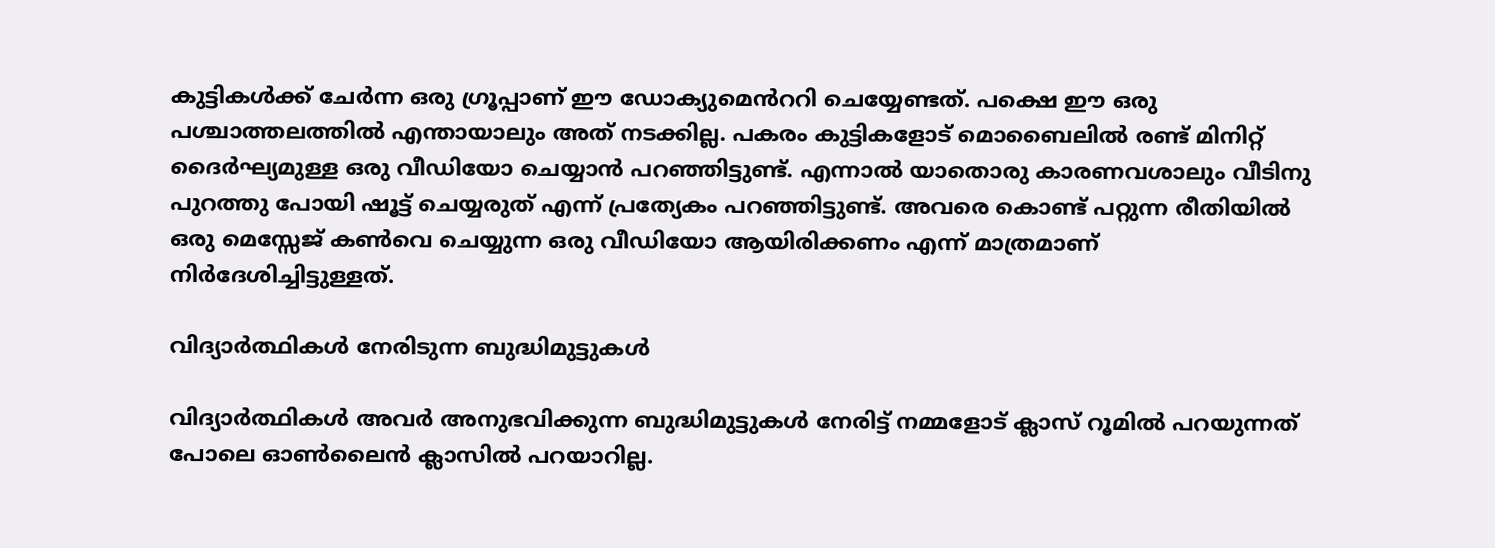കുട്ടികൾക്ക് ചേര്‍ന്ന ഒരു ഗ്രൂപ്പാണ് ഈ ഡോക്യുമെൻററി ചെയ്യേണ്ടത്. പക്ഷെ ഈ ഒരു പശ്ചാത്തലത്തിൽ എന്തായാലും അത് നടക്കില്ല. പകരം കുട്ടികളോട് മൊബൈലിൽ രണ്ട് മിനിറ്റ് ദൈർഘ്യമുള്ള ഒരു വീഡിയോ ചെയ്യാൻ പറഞ്ഞിട്ടുണ്ട്. എന്നാല്‍ യാതൊരു കാരണവശാലും വീടിനു പുറത്തു പോയി ഷൂട്ട് ചെയ്യരുത് എന്ന് പ്രത്യേകം പറഞ്ഞിട്ടുണ്ട്. അവരെ കൊണ്ട് പറ്റുന്ന രീതിയിൽ ഒരു മെസ്സേജ് കണ്‍വെ ചെയ്യുന്ന ഒരു വീഡിയോ ആയിരിക്കണം എന്ന് മാത്രമാണ് നിര്‍ദേശിച്ചിട്ടുള്ളത്.

വിദ്യാർത്ഥികൾ നേരിടുന്ന ബുദ്ധിമുട്ടുകൾ

വിദ്യാർത്ഥികൾ അവര്‍ അനുഭവിക്കുന്ന ബുദ്ധിമുട്ടുകൾ നേരിട്ട് നമ്മളോട് ക്ലാസ് റൂമിൽ പറയുന്നത് പോലെ ഓൺലൈൻ ക്ലാസിൽ പറയാറില്ല.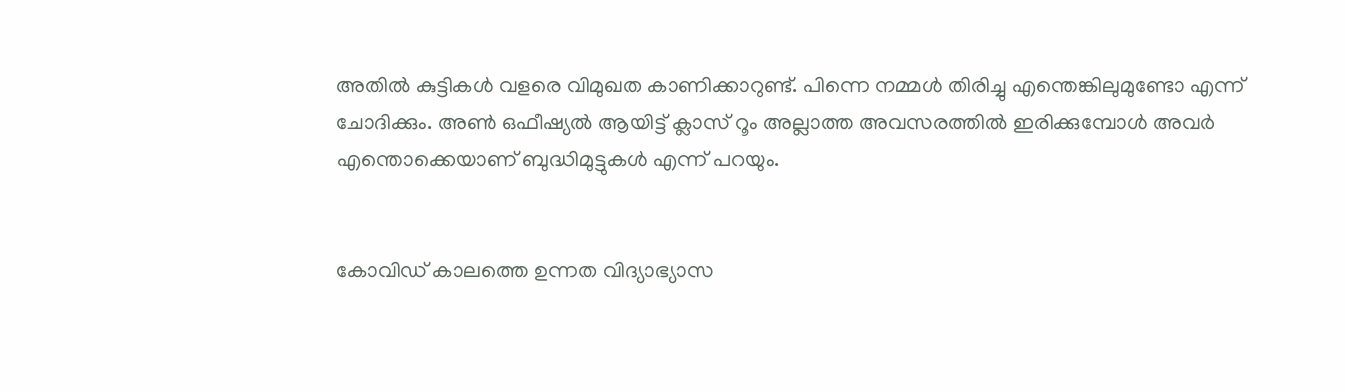അതില്‍ കുട്ടികള്‍ വളരെ വിമുഖത കാണിക്കാറുണ്ട്. പിന്നെ നമ്മൾ തിരിച്ചു എന്തെങ്കിലുമുണ്ടോ എന്ന് ചോദിക്കും. അണ്‍ ഒഫീഷ്യൽ ആയിട്ട് ക്ലാസ് റൂം അല്ലാത്ത അവസരത്തിൽ ഇരിക്കുമ്പോൾ അവർ എന്തൊക്കെയാണ് ബുദ്ധിമുട്ടുകള്‍ എന്ന് പറയും.


കോവിഡ് കാലത്തെ ഉന്നത വിദ്യാഭ്യാസ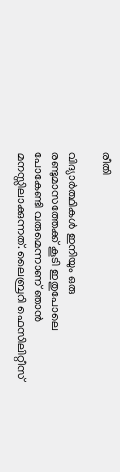രീതി

വിദ്യാര്‍ത്ഥികള്‍ ഇനിയും ഒരു രണ്ടുമാസത്തേക്ക് കൂടി ഇതുപോലെ പോകേണ്ടി വരുമെന്നാണ് ഞാൻ മനസ്സിലാക്കുന്നത്. ലൈബ്രറി ഫെസിലിറ്റീസ്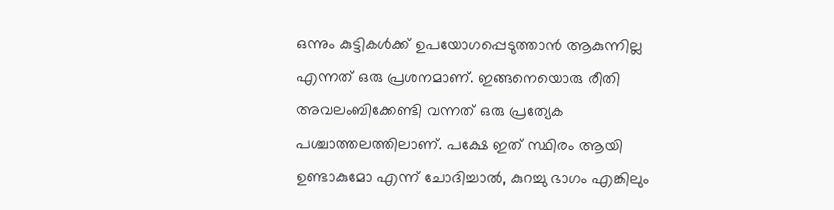ഒന്നും കുട്ടികള്‍ക്ക് ഉപയോഗപ്പെടുത്താൻ ആകുന്നില്ല എന്നത് ഒരു പ്രശനമാണ്. ഇങ്ങനെയൊരു രീതി അവലംബിക്കേണ്ടി വന്നത് ഒരു പ്രത്യേക പശ്ചാത്തലത്തിലാണ്. പക്ഷേ ഇത് സ്ഥിരം ആയി ഉണ്ടാകുമോ എന്ന് ചോദിച്ചാൽ, കുറച്ചു ഭാഗം എങ്കിലും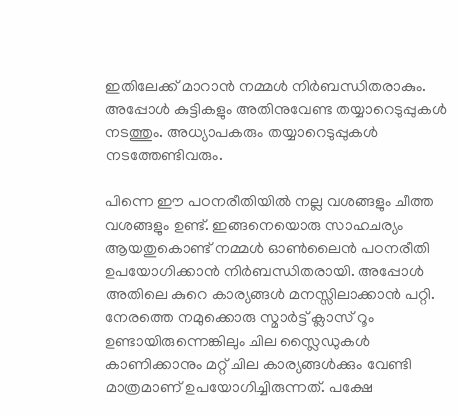ഇതിലേക്ക് മാറാൻ നമ്മൾ നിർബന്ധിതരാകും. അപ്പോൾ കുട്ടികളും അതിനുവേണ്ട തയ്യാറെടുപ്പുകൾ നടത്തും. അധ്യാപകരും തയ്യാറെടുപ്പുകൾ നടത്തേണ്ടിവരും.

പിന്നെ ഈ പഠനരീതിയില്‍ നല്ല വശങ്ങളും ചീത്ത വശങ്ങളും ഉണ്ട്. ഇങ്ങനെയൊരു സാഹചര്യം ആയതുകൊണ്ട് നമ്മൾ ഓണ്‍ലൈന്‍ പഠനരീതി ഉപയോഗിക്കാൻ നിർബന്ധിതരായി. അപ്പോൾ അതിലെ കുറെ കാര്യങ്ങൾ മനസ്സിലാക്കാൻ പറ്റി. നേരത്തെ നമുക്കൊരു സ്മാർട്ട് ക്ലാസ് റൂം ഉണ്ടായിരുന്നെങ്കിലും ചില സ്ലൈഡുകള്‍ കാണിക്കാനും മറ്റ് ചില കാര്യങ്ങള്‍ക്കും വേണ്ടി മാത്രമാണ് ഉപയോഗിച്ചിരുന്നത്. പക്ഷേ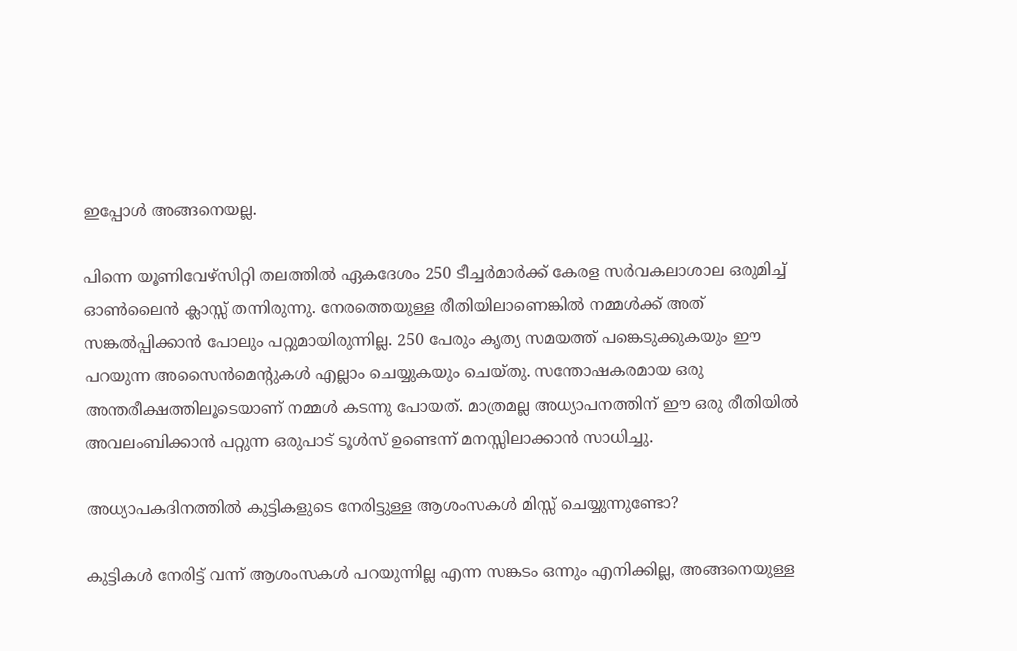ഇപ്പോൾ അങ്ങനെയല്ല.

പിന്നെ യൂണിവേഴ്സിറ്റി തലത്തിൽ ഏകദേശം 250 ടീച്ചര്‍മാര്‍ക്ക് കേരള സർവകലാശാല ഒരുമിച്ച് ഓൺലൈൻ ക്ലാസ്സ് തന്നിരുന്നു. നേരത്തെയുള്ള രീതിയിലാണെങ്കിൽ നമ്മൾക്ക് അത് സങ്കൽപ്പിക്കാൻ പോലും പറ്റുമായിരുന്നില്ല. 250 പേരും കൃത്യ സമയത്ത് പങ്കെടുക്കുകയും ഈ പറയുന്ന അസൈന്‍മെന്റുകൾ എല്ലാം ചെയ്യുകയും ചെയ്തു. സന്തോഷകരമായ ഒരു അന്തരീക്ഷത്തിലൂടെയാണ് നമ്മൾ കടന്നു പോയത്. മാത്രമല്ല അധ്യാപനത്തിന് ഈ ഒരു രീതിയിൽ അവലംബിക്കാൻ പറ്റുന്ന ഒരുപാട് ടൂൾസ് ഉണ്ടെന്ന് മനസ്സിലാക്കാൻ സാധിച്ചു.

അധ്യാപകദിനത്തിൽ കുട്ടികളുടെ നേരിട്ടുള്ള ആശംസകൾ മിസ്സ്‌ ചെയ്യുന്നുണ്ടോ?

കുട്ടികള്‍ നേരിട്ട് വന്ന് ആശംസകള്‍ പറയുന്നില്ല എന്ന സങ്കടം ഒന്നും എനിക്കില്ല, അങ്ങനെയുള്ള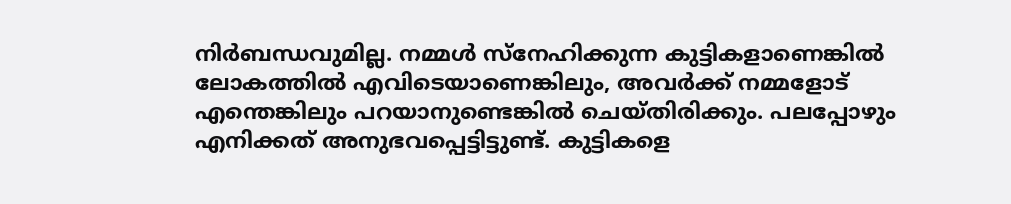നിർബന്ധവുമില്ല. നമ്മൾ സ്നേഹിക്കുന്ന കുട്ടികളാണെങ്കിൽ ലോകത്തിൽ എവിടെയാണെങ്കിലും, അവര്‍ക്ക് നമ്മളോട് എന്തെങ്കിലും പറയാനുണ്ടെങ്കിൽ ചെയ്തിരിക്കും. പലപ്പോഴും എനിക്കത് അനുഭവപ്പെട്ടിട്ടുണ്ട്. കുട്ടികളെ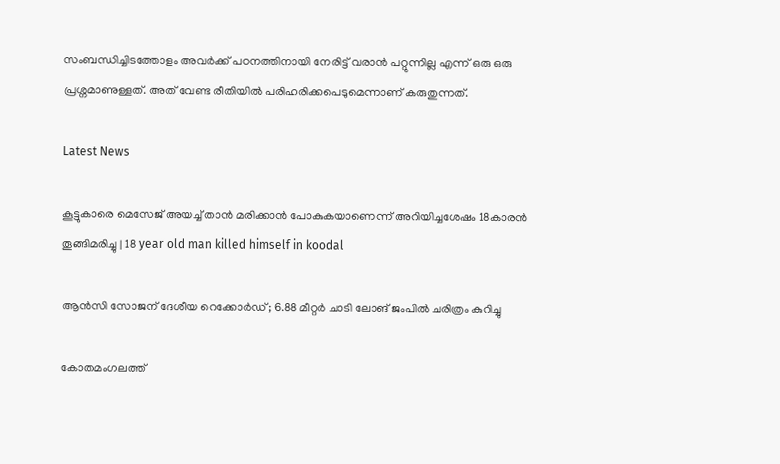സംബന്ധിച്ചിടത്തോളം അവർക്ക് പഠനത്തിനായി നേരിട്ട് വരാൻ പറ്റുന്നില്ല എന്ന് ഒരു ഒരു പ്രശ്നമാണുള്ളത്. അത് വേണ്ട രീതിയിൽ പരിഹരിക്കപെടുമെന്നാണ് കരുതുന്നത്.

Latest News

കൂട്ടുകാരെ മെസേജ് അയച്ച് താന്‍ മരിക്കാന്‍ പോകുകയാണെന്ന് അറിയിച്ചശേഷം 18കാരന്‍ തൂങ്ങിമരിച്ചു | 18 year old man killed himself in koodal

ആന്‍സി സോജന് ദേശീയ റെക്കോര്‍ഡ്; 6.88 മീറ്റര്‍ ചാടി ലോങ് ജംപിൽ ചരിത്രം കുറിച്ചു

കോതമംഗലത്ത്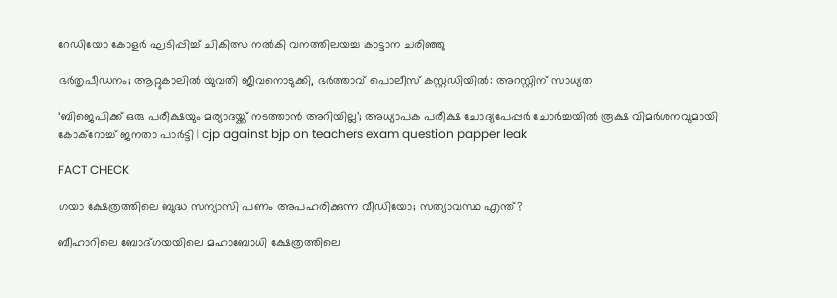റേഡിയോ കോളര്‍ ഘടിപ്പിച്ച് ചികിത്സ നല്‍കി വനത്തിലയച്ച കാട്ടാന ചരിഞ്ഞു

ഭർതൃപീഡനം; ആറ്റുകാലിൽ യുവതി ജീവനൊടുക്കി, ഭർത്താവ് പൊലീസ് കസ്റ്റഡിയിൽ: അറസ്റ്റിന് സാധ്യത

‘ബിജെപിക്ക് ഒരു പരീക്ഷയും മര്യാദയ്ക്ക് നടത്താൻ അറിയില്ല’; അധ്യാപക പരീക്ഷ ചോദ്യപേപ്പർ ചോർച്ചയിൽ രൂക്ഷ വിമർശനവുമായി കോക്റോച്ച് ജനതാ പാർട്ടി | cjp against bjp on teachers exam question papper leak

FACT CHECK

ഗയാ ക്ഷേത്രത്തിലെ ബുദ്ധ സന്യാസി പണം അപഹരിക്കുന്ന വീഡിയോ; സത്യാവസ്ഥ എന്ത്?

ബീഹാറിലെ ബോദ്ഗയയിലെ മഹാബോധി ക്ഷേത്രത്തിലെ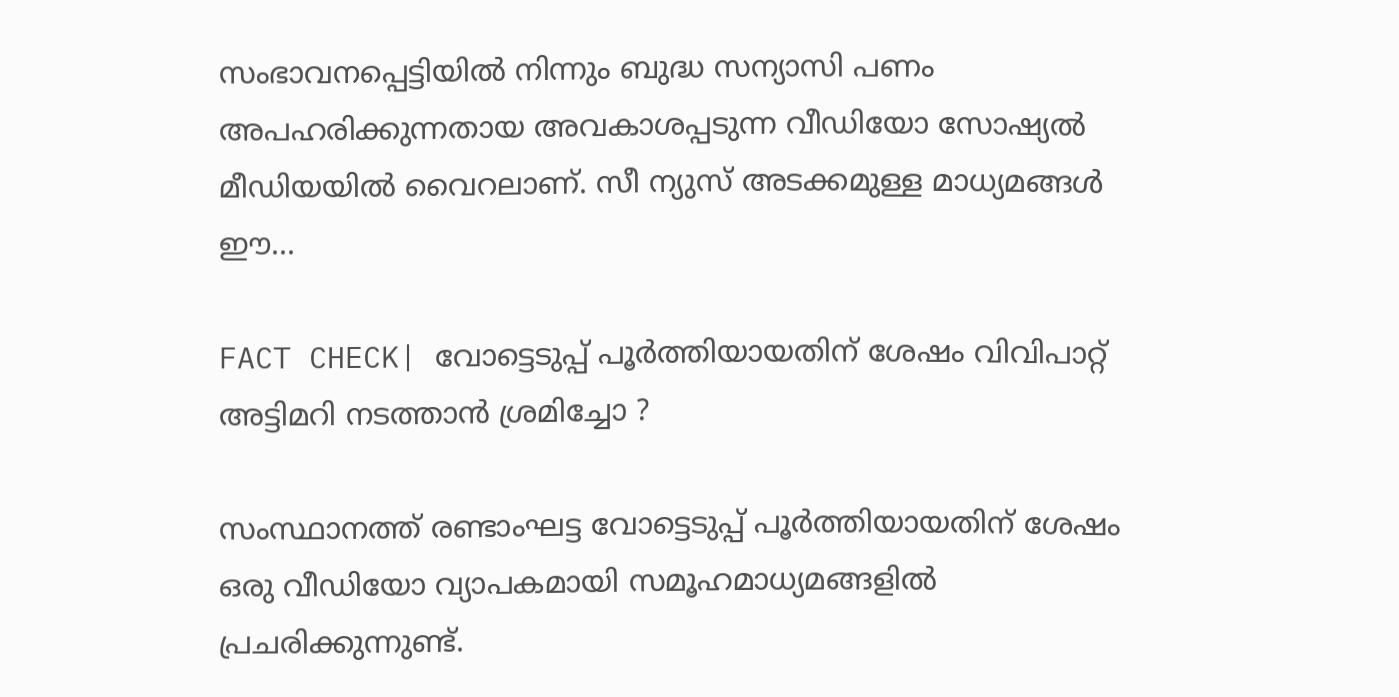സംഭാവനപ്പെട്ടിയില്‍ നിന്നും ബുദ്ധ സന്യാസി പണം അപഹരിക്കുന്നതായ അവകാശപ്പടുന്ന വീഡിയോ സോഷ്യല്‍ മീഡിയയില്‍ വൈറലാണ്. സീ ന്യുസ് അടക്കമുള്ള മാധ്യമങ്ങള്‍ ഈ...

FACT CHECK| വോട്ടെടുപ്പ് പൂർത്തിയായതിന് ശേഷം വിവിപാറ്റ് അട്ടിമറി നടത്താൻ ശ്രമിച്ചോ ?

സംസ്ഥാനത്ത് രണ്ടാംഘട്ട വോട്ടെടുപ്പ് പൂർത്തിയായതിന് ശേഷം ഒരു വീഡിയോ വ്യാപകമായി സമൂഹമാധ്യമങ്ങളിൽ പ്രചരിക്കുന്നുണ്ട്.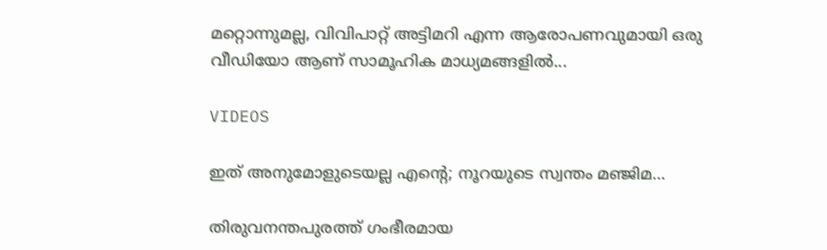മറ്റൊന്നുമല്ല, വിവിപാറ്റ് അട്ടിമറി എന്ന ആരോപണവുമായി ഒരു വീഡിയോ ആണ് സാമൂഹിക മാധ്യമങ്ങളിൽ...

VIDEOS

ഇത് അനുമോളുടെയല്ല എന്റെ; നൂറയുടെ സ്വന്തം മഞ്ജിമ…

തിരുവനന്തപുരത്ത് ഗംഭീരമായ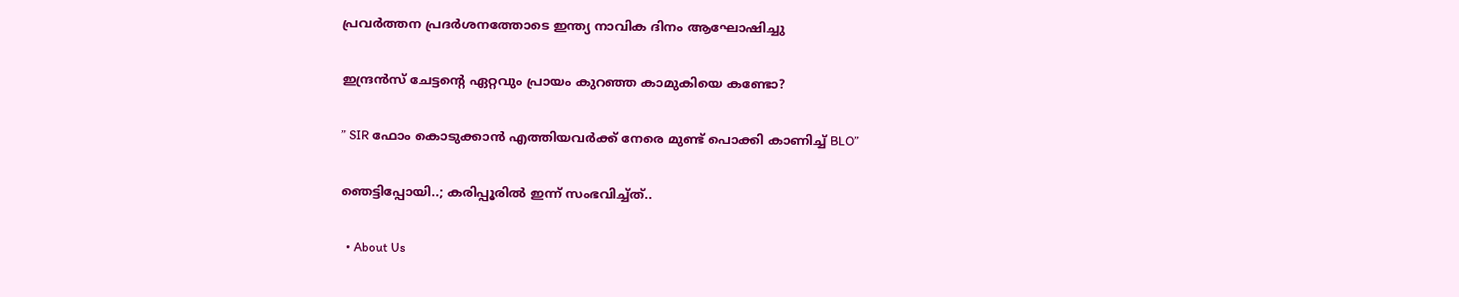പ്രവർത്തന പ്രദർശനത്തോടെ ഇന്ത്യ നാവിക ദിനം ആഘോഷിച്ചു

ഇന്ദ്രൻസ് ചേട്ടന്റെ ഏറ്റവും പ്രായം കുറഞ്ഞ കാമുകിയെ കണ്ടോ?

” SIR ഫോം കൊടുക്കാൻ എത്തിയവർക്ക് നേരെ മുണ്ട് പൊക്കി കാണിച്ച് BLO”

ഞെട്ടിപ്പോയി..; കരിപ്പൂരിൽ ഇന്ന് സംഭവിച്ച്ത്..

  • About Us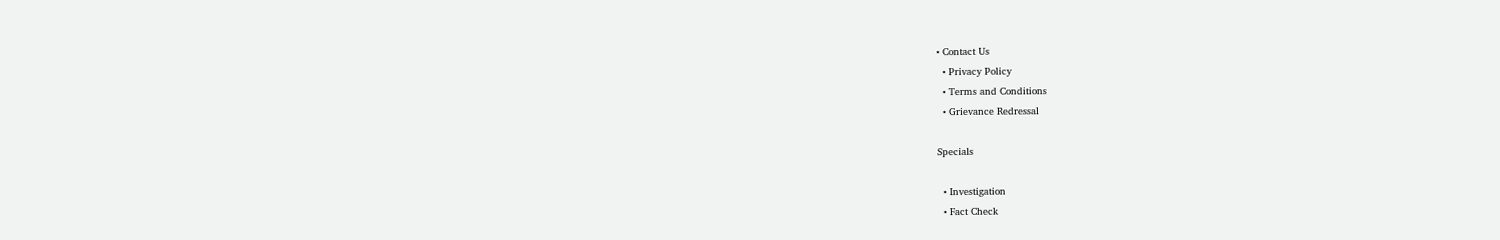• Contact Us
  • Privacy Policy
  • Terms and Conditions
  • Grievance Redressal

Specials

  • Investigation
  • Fact Check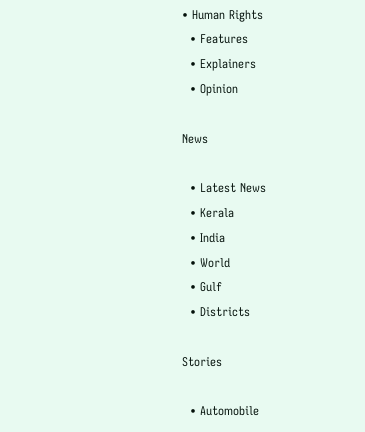• Human Rights
  • Features
  • Explainers
  • Opinion

News

  • Latest News
  • Kerala
  • India
  • World
  • Gulf
  • Districts

Stories

  • Automobile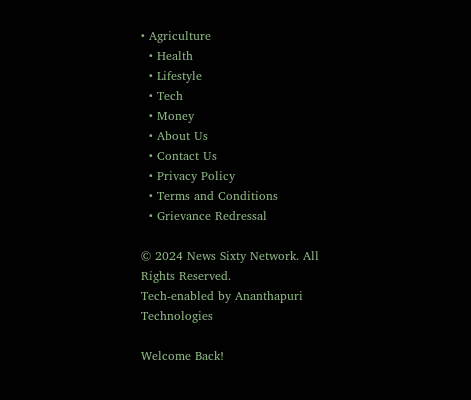• Agriculture
  • Health
  • Lifestyle
  • Tech
  • Money
  • About Us
  • Contact Us
  • Privacy Policy
  • Terms and Conditions
  • Grievance Redressal

© 2024 News Sixty Network. All Rights Reserved.
Tech-enabled by Ananthapuri Technologies

Welcome Back!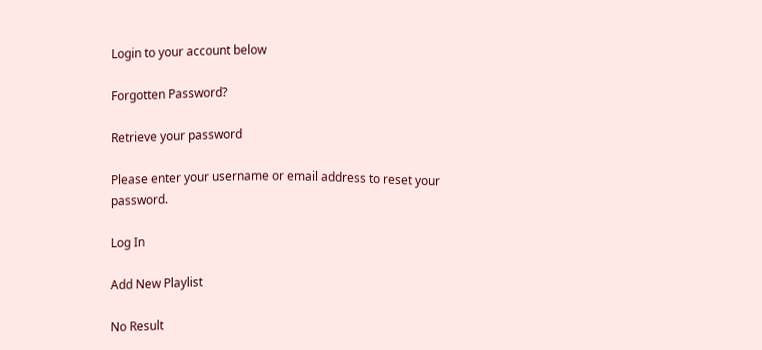Login to your account below

Forgotten Password?

Retrieve your password

Please enter your username or email address to reset your password.

Log In

Add New Playlist

No Result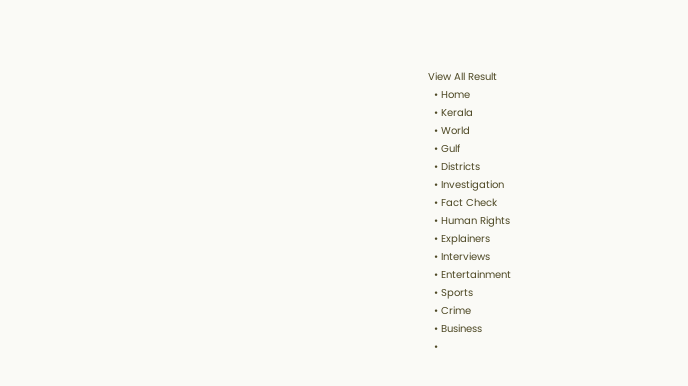View All Result
  • Home
  • Kerala
  • World
  • Gulf
  • Districts
  • Investigation
  • Fact Check
  • Human Rights
  • Explainers
  • Interviews
  • Entertainment
  • Sports
  • Crime
  • Business
  •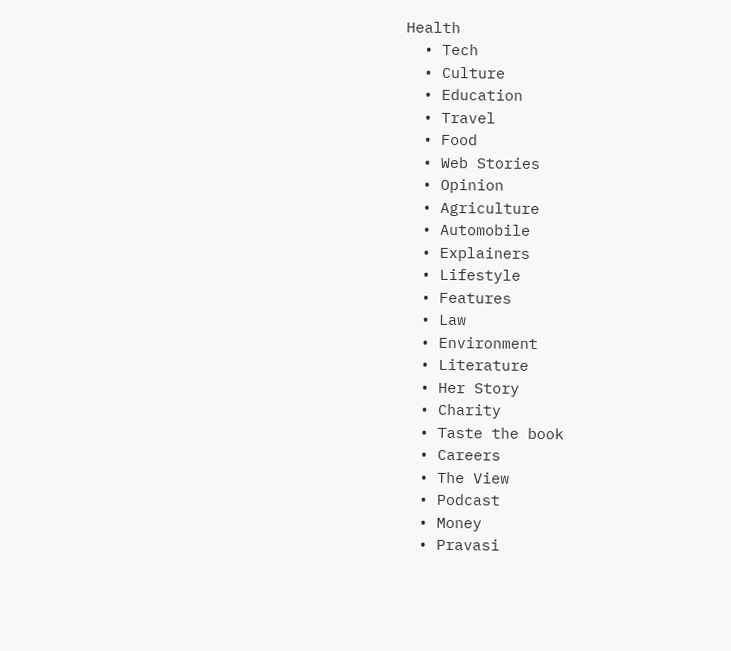Health
  • Tech
  • Culture
  • Education
  • Travel
  • Food
  • Web Stories
  • Opinion
  • Agriculture
  • Automobile
  • Explainers
  • Lifestyle
  • Features
  • Law
  • Environment
  • Literature
  • Her Story
  • Charity
  • Taste the book
  • Careers
  • The View
  • Podcast
  • Money
  • Pravasi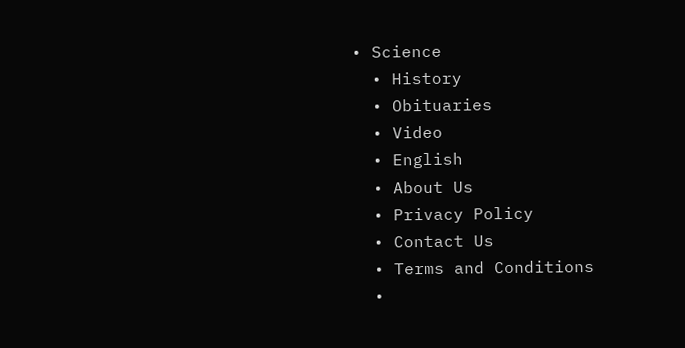• Science
  • History
  • Obituaries
  • Video
  • English
  • About Us
  • Privacy Policy
  • Contact Us
  • Terms and Conditions
  •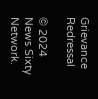Grievance Redressal

© 2024 News Sixty Network.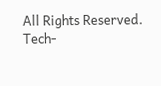All Rights Reserved.
Tech-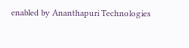enabled by Ananthapuri Technologies